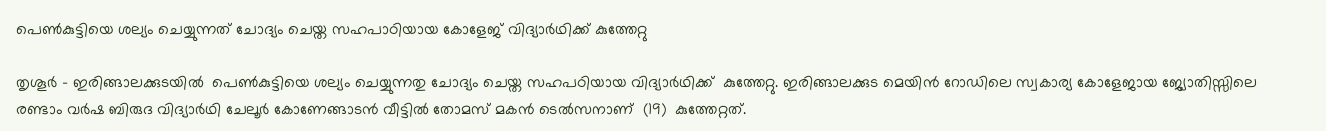പെണ്‍കുട്ടിയെ ശല്യം ചെയ്യുന്നത് ചോദ്യം ചെയ്ത സഹപാഠിയായ കോളേജ് വിദ്യാര്‍ഥിക്ക് കുത്തേറ്റു

തൃശൂർ - ഇരിങ്ങാലക്കുടയിൽ  പെണ്‍കുട്ടിയെ ശല്യം ചെയ്യുന്നതു ചോദ്യം ചെയ്ത സഹപഠിയായ വിദ്യാര്‍ഥിക്ക്  കുത്തേറ്റു. ഇരിങ്ങാലക്കുട മെയിന്‍ റോഡിലെ സ്വകാര്യ കോളേജായ ജ്യോതിസ്സിലെ  രണ്ടാം വര്‍ഷ ബിരുദ വിദ്യാര്‍ഥി ചേലൂര്‍ കോണേങ്ങാടന്‍ വീട്ടില്‍ തോമസ് മകന്‍ ടെല്‍സനാണ്  (19)  കുത്തേറ്റത്.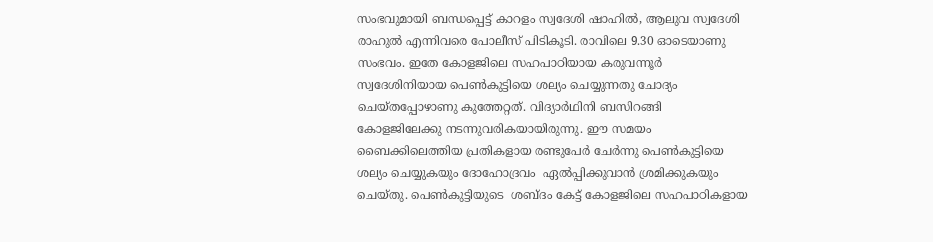സംഭവുമായി ബന്ധപ്പെട്ട് കാറളം സ്വദേശി ഷാഹില്‍, ആലുവ സ്വദേശി രാഹുല്‍ എന്നിവരെ പോലീസ് പിടികൂടി. രാവിലെ 9.30 ഓടെയാണു സംഭവം. ഇതേ കോളജിലെ സഹപാഠിയായ കരുവന്നൂര്‍ സ്വദേശിനിയായ പെണ്‍കുട്ടിയെ ശല്യം ചെയ്യുന്നതു ചോദ്യം ചെയ്തപ്പോഴാണു കുത്തേറ്റത്. വിദ്യാര്‍ഥിനി ബസിറങ്ങി കോളജിലേക്കു നടന്നുവരികയായിരുന്നു. ഈ സമയം ബൈക്കിലെത്തിയ പ്രതികളായ രണ്ടുപേര്‍ ചേര്‍ന്നു പെണ്‍കുട്ടിയെ ശല്യം ചെയ്യുകയും ദോഹോദ്രവം  ഏല്‍പ്പിക്കുവാന്‍ ശ്രമിക്കുകയും ചെയ്തു. പെണ്‍കുട്ടിയുടെ  ശബ്ദം കേട്ട് കോളജിലെ സഹപാഠികളായ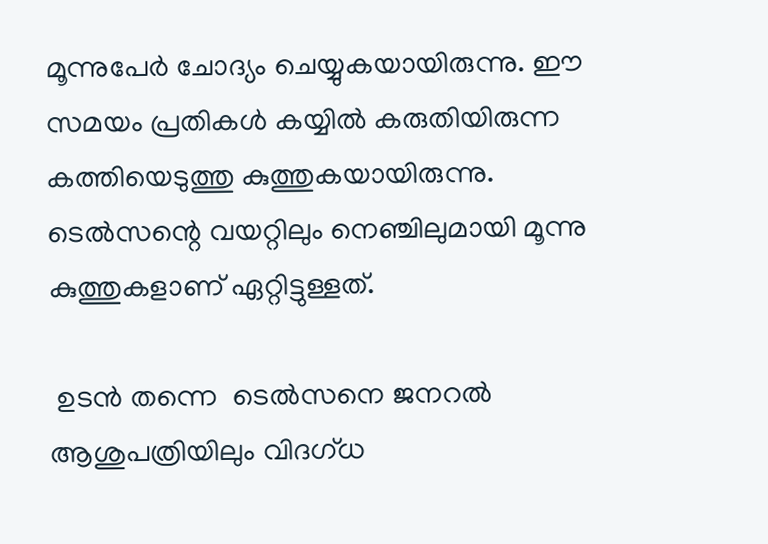മൂന്നുപേര്‍ ചോദ്യം ചെയ്യുകയായിരുന്നു. ഈ സമയം പ്രതികള്‍ കയ്യില്‍ കരുതിയിരുന്ന കത്തിയെടുത്തു കുത്തുകയായിരുന്നു. ടെൽസന്റെ വയറ്റിലും നെഞ്ചിലുമായി മൂന്നു കുത്തുകളാണ് ഏറ്റിട്ടുള്ളത്.

 ഉടന്‍ തന്നെ  ടെല്‍സനെ ജനറല്‍ ആശുപത്രിയിലും വിദഗ്ധ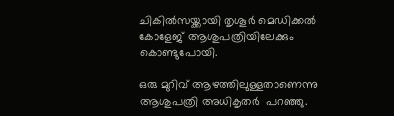ചികില്‍സയ്ക്കായി തൃശൂര്‍ മെഡിക്കല്‍ കോളേജ് ആശുപത്രിയിലേക്കും   കൊണ്ടുപോയി.

ഒരു മുറിവ് ആഴത്തിലുള്ളതാണെന്നു ആശുപത്രി അധികൃതർ  പറഞ്ഞു.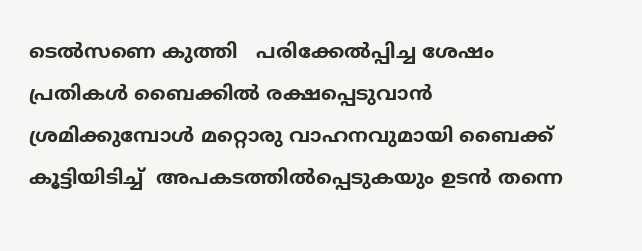ടെൽസണെ കുത്തി   പരിക്കേല്‍പ്പിച്ച ശേഷം പ്രതികള്‍ ബൈക്കില്‍ രക്ഷപ്പെടുവാന്‍ ശ്രമിക്കുമ്പോൾ മറ്റൊരു വാഹനവുമായി ബൈക്ക് കൂട്ടിയിടിച്ച്  അപകടത്തില്‍പ്പെടുകയും ഉടന്‍ തന്നെ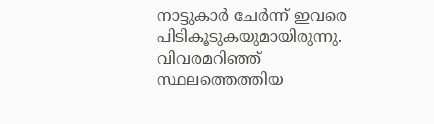നാട്ടുകാര്‍ ചേര്‍ന്ന് ഇവരെ പിടികൂടുകയുമായിരുന്നു. വിവരമറിഞ്ഞ് സ്ഥലത്തെത്തിയ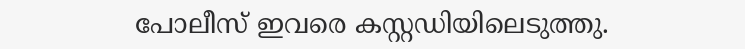പോലീസ് ഇവരെ കസ്റ്റഡിയിലെടുത്തു.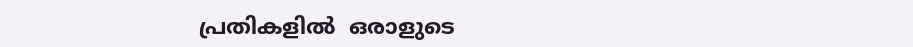പ്രതികളിൽ  ഒരാളുടെ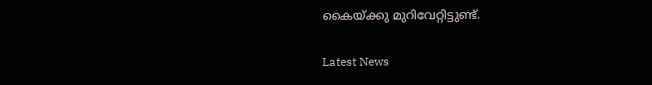കൈയ്ക്കു മുറിവേറ്റിട്ടുണ്ട്.

Latest News